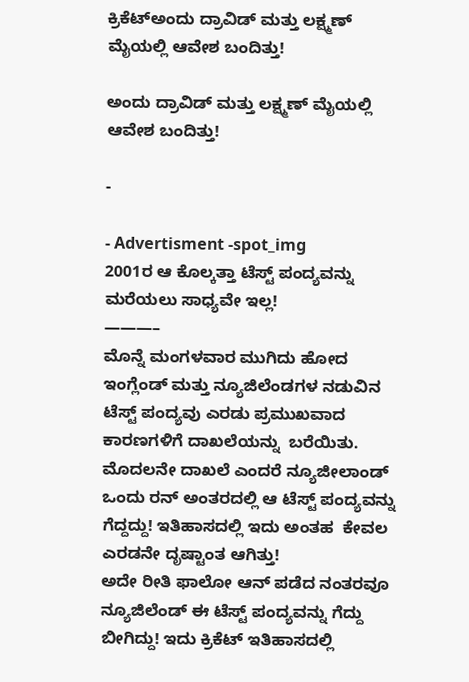ಕ್ರಿಕೆಟ್ಅಂದು ದ್ರಾವಿಡ್ ಮತ್ತು ಲಕ್ಷ್ಮಣ್ ಮೈಯಲ್ಲಿ ಆವೇಶ ಬಂದಿತ್ತು!

ಅಂದು ದ್ರಾವಿಡ್ ಮತ್ತು ಲಕ್ಷ್ಮಣ್ ಮೈಯಲ್ಲಿ ಆವೇಶ ಬಂದಿತ್ತು!

-

- Advertisment -spot_img
2001ರ ಆ ಕೊಲ್ಕತ್ತಾ ಟೆಸ್ಟ್ ಪಂದ್ಯವನ್ನು ಮರೆಯಲು ಸಾಧ್ಯವೇ ಇಲ್ಲ!
———–
ಮೊನ್ನೆ ಮಂಗಳವಾರ ಮುಗಿದು ಹೋದ ಇಂಗ್ಲೆಂಡ್ ಮತ್ತು ನ್ಯೂಜಿಲೆಂಡಗಳ ನಡುವಿನ ಟೆಸ್ಟ್ ಪಂದ್ಯವು ಎರಡು ಪ್ರಮುಖವಾದ  ಕಾರಣಗಳಿಗೆ ದಾಖಲೆಯನ್ನು  ಬರೆಯಿತು. ಮೊದಲನೇ ದಾಖಲೆ ಎಂದರೆ ನ್ಯೂಜೀಲಾಂಡ್ ಒಂದು ರನ್ ಅಂತರದಲ್ಲಿ ಆ ಟೆಸ್ಟ್ ಪಂದ್ಯವನ್ನು ಗೆದ್ದದ್ದು! ಇತಿಹಾಸದಲ್ಲಿ ಇದು ಅಂತಹ  ಕೇವಲ ಎರಡನೇ ದೃಷ್ಟಾಂತ ಆಗಿತ್ತು!
ಅದೇ ರೀತಿ ಫಾಲೋ ಆನ್ ಪಡೆದ ನಂತರವೂ ನ್ಯೂಜಿಲೆಂಡ್ ಈ ಟೆಸ್ಟ್ ಪಂದ್ಯವನ್ನು ಗೆದ್ದು ಬೀಗಿದ್ದು! ಇದು ಕ್ರಿಕೆಟ್ ಇತಿಹಾಸದಲ್ಲಿ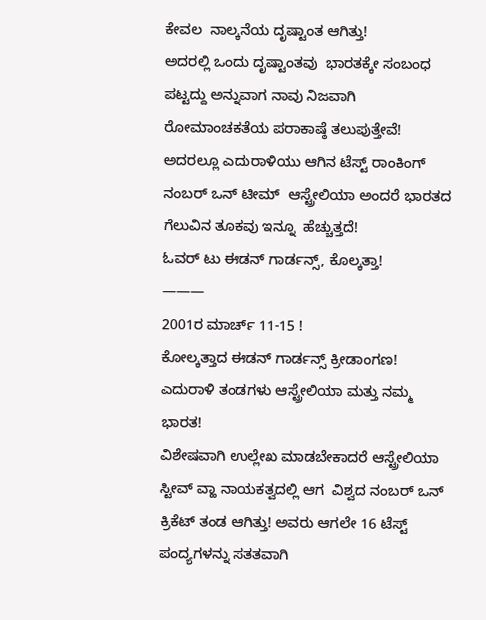ಕೇವಲ  ನಾಲ್ಕನೆಯ ದೃಷ್ಟಾಂತ ಆಗಿತ್ತು!
ಅದರಲ್ಲಿ ಒಂದು ದೃಷ್ಟಾಂತವು  ಭಾರತಕ್ಕೇ ಸಂಬಂಧ ಪಟ್ಟದ್ದು ಅನ್ನುವಾಗ ನಾವು ನಿಜವಾಗಿ
ರೋಮಾಂಚಕತೆಯ ಪರಾಕಾಷ್ಠೆ ತಲುಪುತ್ತೇವೆ! ಅದರಲ್ಲೂ ಎದುರಾಳಿಯು ಆಗಿನ ಟೆಸ್ಟ್ ರಾಂಕಿಂಗ್ ನಂಬರ್ ಒನ್ ಟೀಮ್  ಆಸ್ಟ್ರೇಲಿಯಾ ಅಂದರೆ ಭಾರತದ ಗೆಲುವಿನ ತೂಕವು ಇನ್ನೂ  ಹೆಚ್ಚುತ್ತದೆ!
ಓವರ್ ಟು ಈಡನ್ ಗಾರ್ಡನ್ಸ್, ಕೊಲ್ಕತ್ತಾ!
———
2001ರ ಮಾರ್ಚ್ 11-15 !
ಕೋಲ್ಕತ್ತಾದ ಈಡನ್ ಗಾರ್ಡನ್ಸ್ ಕ್ರೀಡಾಂಗಣ!
ಎದುರಾಳಿ ತಂಡಗಳು ಆಸ್ಟ್ರೇಲಿಯಾ ಮತ್ತು ನಮ್ಮ ಭಾರತ!
ವಿಶೇಷವಾಗಿ ಉಲ್ಲೇಖ ಮಾಡಬೇಕಾದರೆ ಆಸ್ಟ್ರೇಲಿಯಾ ಸ್ಟೀವ್ ವ್ಹಾ ನಾಯಕತ್ವದಲ್ಲಿ ಆಗ  ವಿಶ್ವದ ನಂಬರ್ ಒನ್ ಕ್ರಿಕೆಟ್ ತಂಡ ಆಗಿತ್ತು! ಅವರು ಆಗಲೇ 16 ಟೆಸ್ಟ್ ಪಂದ್ಯಗಳನ್ನು ಸತತವಾಗಿ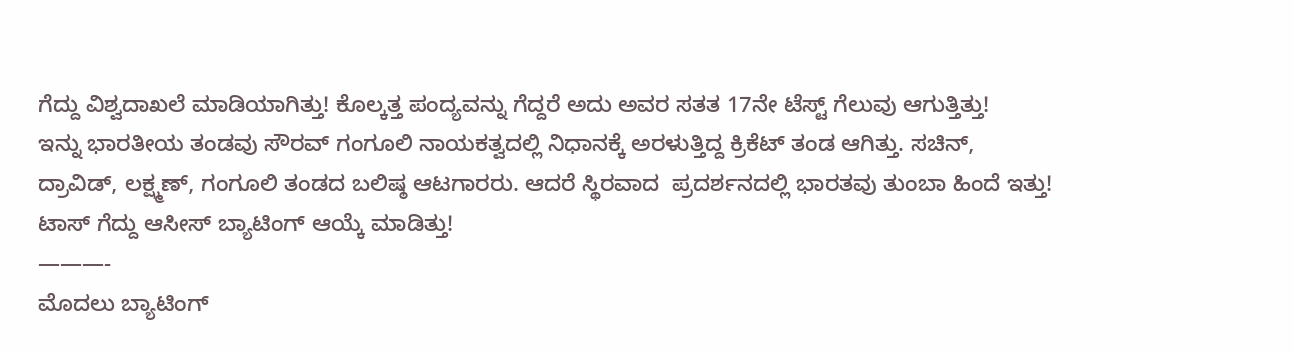ಗೆದ್ದು ವಿಶ್ವದಾಖಲೆ ಮಾಡಿಯಾಗಿತ್ತು! ಕೊಲ್ಕತ್ತ ಪಂದ್ಯವನ್ನು ಗೆದ್ದರೆ ಅದು ಅವರ ಸತತ 17ನೇ ಟೆಸ್ಟ್ ಗೆಲುವು ಆಗುತ್ತಿತ್ತು!
ಇನ್ನು ಭಾರತೀಯ ತಂಡವು ಸೌರವ್ ಗಂಗೂಲಿ ನಾಯಕತ್ವದಲ್ಲಿ ನಿಧಾನಕ್ಕೆ ಅರಳುತ್ತಿದ್ದ ಕ್ರಿಕೆಟ್ ತಂಡ ಆಗಿತ್ತು. ಸಚಿನ್, ದ್ರಾವಿಡ್, ಲಕ್ಷ್ಮಣ್, ಗಂಗೂಲಿ ತಂಡದ ಬಲಿಷ್ಠ ಆಟಗಾರರು. ಆದರೆ ಸ್ಥಿರವಾದ  ಪ್ರದರ್ಶನದಲ್ಲಿ ಭಾರತವು ತುಂಬಾ ಹಿಂದೆ ಇತ್ತು!
ಟಾಸ್ ಗೆದ್ದು ಆಸೀಸ್ ಬ್ಯಾಟಿಂಗ್ ಆಯ್ಕೆ ಮಾಡಿತ್ತು!
———-
ಮೊದಲು ಬ್ಯಾಟಿಂಗ್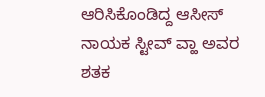ಆರಿಸಿಕೊಂಡಿದ್ದ ಆಸೀಸ್ ನಾಯಕ ಸ್ಟೀವ್ ವ್ಹಾ ಅವರ ಶತಕ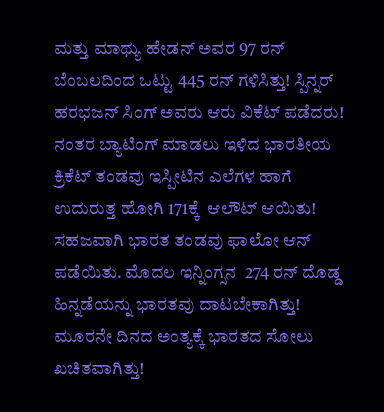ಮತ್ತು ಮಾಥ್ಯು ಹೇಡನ್ ಅವರ 97 ರನ್ ಬೆಂಬಲದಿಂದ ಒಟ್ಟು 445 ರನ್ ಗಳಿಸಿತ್ತು! ಸ್ಪಿನ್ನರ್ ಹರಭಜನ್ ಸಿಂಗ್ ಅವರು ಆರು ವಿಕೆಟ್ ಪಡೆದರು! ನಂತರ ಬ್ಯಾಟಿಂಗ್ ಮಾಡಲು ಇಳಿದ ಭಾರತೀಯ ಕ್ರಿಕೆಟ್ ತಂಡವು ಇಸ್ಪೀಟಿನ ಎಲೆಗಳ ಹಾಗೆ ಉದುರುತ್ತ ಹೋಗಿ 171ಕ್ಕೆ  ಆಲೌಟ್ ಆಯಿತು! ಸಹಜವಾಗಿ ಭಾರತ ತಂಡವು ಫಾಲೋ ಆನ್ ಪಡೆಯಿತು. ಮೊದಲ ಇನ್ನಿಂಗ್ಸನ  274 ರನ್ ದೊಡ್ಡ ಹಿನ್ನಡೆಯನ್ನು ಭಾರತವು ದಾಟಬೇಕಾಗಿತ್ತು!
ಮೂರನೇ ದಿನದ ಅಂತ್ಯಕ್ಕೆ ಭಾರತದ ಸೋಲು ಖಚಿತವಾಗಿತ್ತು!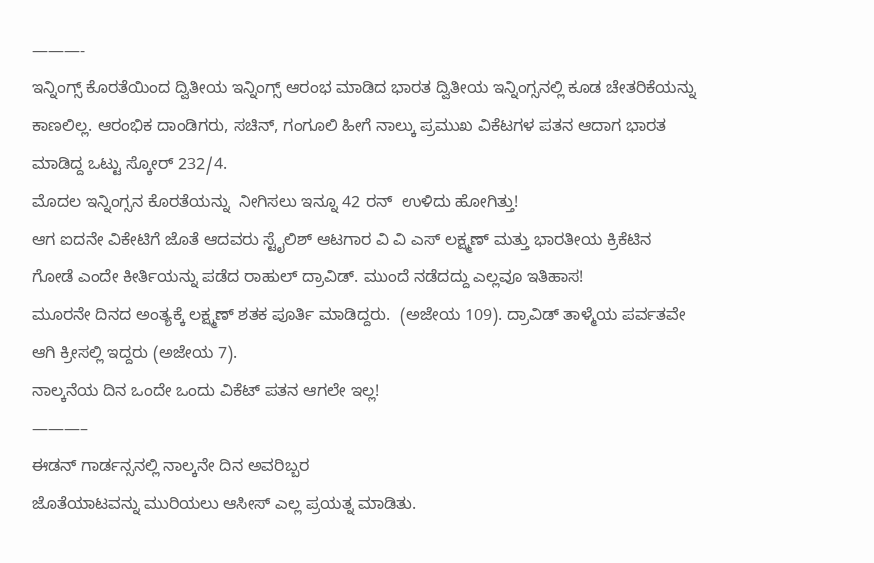———-
ಇನ್ನಿಂಗ್ಸ್ ಕೊರತೆಯಿಂದ ದ್ವಿತೀಯ ಇನ್ನಿಂಗ್ಸ್ ಆರಂಭ ಮಾಡಿದ ಭಾರತ ದ್ವಿತೀಯ ಇನ್ನಿಂಗ್ಸನಲ್ಲಿ ಕೂಡ ಚೇತರಿಕೆಯನ್ನು ಕಾಣಲಿಲ್ಲ. ಆರಂಭಿಕ ದಾಂಡಿಗರು, ಸಚಿನ್, ಗಂಗೂಲಿ ಹೀಗೆ ನಾಲ್ಕು ಪ್ರಮುಖ ವಿಕೆಟಗಳ ಪತನ ಆದಾಗ ಭಾರತ ಮಾಡಿದ್ದ ಒಟ್ಟು ಸ್ಕೋರ್ 232/4.
ಮೊದಲ ಇನ್ನಿಂಗ್ಸನ ಕೊರತೆಯನ್ನು  ನೀಗಿಸಲು ಇನ್ನೂ 42 ರನ್  ಉಳಿದು ಹೋಗಿತ್ತು!
ಆಗ ಐದನೇ ವಿಕೇಟಿಗೆ ಜೊತೆ ಆದವರು ಸ್ಟೈಲಿಶ್ ಆಟಗಾರ ವಿ ವಿ ಎಸ್ ಲಕ್ಷ್ಮಣ್ ಮತ್ತು ಭಾರತೀಯ ಕ್ರಿಕೆಟಿನ ಗೋಡೆ ಎಂದೇ ಕೀರ್ತಿಯನ್ನು ಪಡೆದ ರಾಹುಲ್ ದ್ರಾವಿಡ್. ಮುಂದೆ ನಡೆದದ್ದು ಎಲ್ಲವೂ ಇತಿಹಾಸ!
ಮೂರನೇ ದಿನದ ಅಂತ್ಯಕ್ಕೆ ಲಕ್ಷ್ಮಣ್ ಶತಕ ಪೂರ್ತಿ ಮಾಡಿದ್ದರು.  (ಅಜೇಯ 109). ದ್ರಾವಿಡ್ ತಾಳ್ಮೆಯ ಪರ್ವತವೇ ಆಗಿ ಕ್ರೀಸಲ್ಲಿ ಇದ್ದರು (ಅಜೇಯ 7).
ನಾಲ್ಕನೆಯ ದಿನ ಒಂದೇ ಒಂದು ವಿಕೆಟ್ ಪತನ ಆಗಲೇ ಇಲ್ಲ!
———–
ಈಡನ್ ಗಾರ್ಡನ್ಸನಲ್ಲಿ ನಾಲ್ಕನೇ ದಿನ ಅವರಿಬ್ಬರ
ಜೊತೆಯಾಟವನ್ನು ಮುರಿಯಲು ಆಸೀಸ್ ಎಲ್ಲ ಪ್ರಯತ್ನ ಮಾಡಿತು.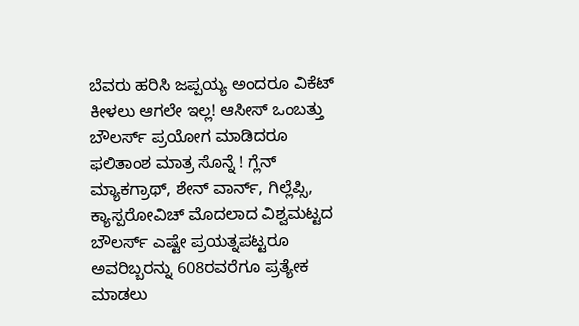ಬೆವರು ಹರಿಸಿ ಜಪ್ಪಯ್ಯ ಅಂದರೂ ವಿಕೆಟ್ ಕೀಳಲು ಆಗಲೇ ಇಲ್ಲ! ಆಸೀಸ್ ಒಂಬತ್ತು ಬೌಲರ್ಸ್ ಪ್ರಯೋಗ ಮಾಡಿದರೂ ಫಲಿತಾಂಶ ಮಾತ್ರ ಸೊನ್ನೆ ! ಗ್ಲೆನ್ ಮ್ಯಾಕಗ್ರಾಥ್, ಶೇನ್ ವಾರ್ನ್, ಗಿಲ್ಲೆಪ್ಸಿ, ಕ್ಯಾಸ್ಪರೋವಿಚ್ ಮೊದಲಾದ ವಿಶ್ವಮಟ್ಟದ ಬೌಲರ್ಸ್ ಎಷ್ಟೇ ಪ್ರಯತ್ನಪಟ್ಟರೂ ಅವರಿಬ್ಬರನ್ನು 608ರವರೆಗೂ ಪ್ರತ್ಯೇಕ ಮಾಡಲು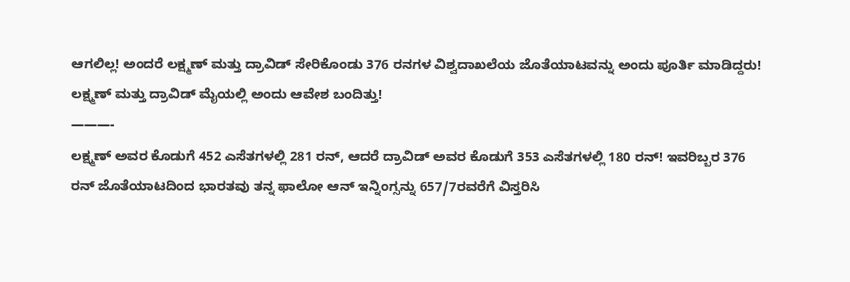ಆಗಲಿಲ್ಲ! ಅಂದರೆ ಲಕ್ಷ್ಮಣ್ ಮತ್ತು ದ್ರಾವಿಡ್ ಸೇರಿಕೊಂಡು 376 ರನಗಳ ವಿಶ್ವದಾಖಲೆಯ ಜೊತೆಯಾಟವನ್ನು ಅಂದು ಪೂರ್ತಿ ಮಾಡಿದ್ದರು!
ಲಕ್ಷ್ಮಣ್ ಮತ್ತು ದ್ರಾವಿಡ್ ಮೈಯಲ್ಲಿ ಅಂದು ಆವೇಶ ಬಂದಿತ್ತು!
———-
ಲಕ್ಷ್ಮಣ್ ಅವರ ಕೊಡುಗೆ 452 ಎಸೆತಗಳಲ್ಲಿ 281 ರನ್, ಆದರೆ ದ್ರಾವಿಡ್ ಅವರ ಕೊಡುಗೆ 353 ಎಸೆತಗಳಲ್ಲಿ 180 ರನ್! ಇವರಿಬ್ಬರ 376 ರನ್ ಜೊತೆಯಾಟದಿಂದ ಭಾರತವು ತನ್ನ ಫಾಲೋ ಆನ್ ಇನ್ನಿಂಗ್ಸನ್ನು 657/7ರವರೆಗೆ ವಿಸ್ತರಿಸಿ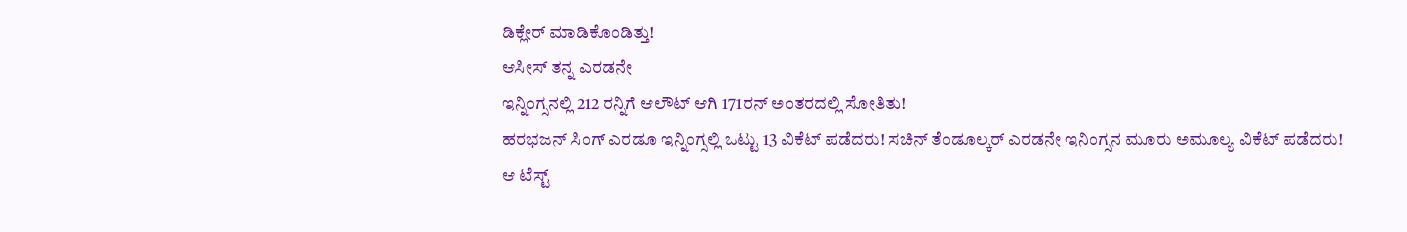ಡಿಕ್ಲೇರ್ ಮಾಡಿಕೊಂಡಿತ್ತು!
ಆಸೀಸ್ ತನ್ನ ಎರಡನೇ
ಇನ್ನಿಂಗ್ಸನಲ್ಲಿ 212 ರನ್ನಿಗೆ ಆಲೌಟ್ ಆಗಿ 171ರನ್ ಅಂತರದಲ್ಲಿ ಸೋತಿತು!
ಹರಭಜನ್ ಸಿಂಗ್ ಎರಡೂ ಇನ್ನಿಂಗ್ಸಲ್ಲಿ ಒಟ್ಟು 13 ವಿಕೆಟ್ ಪಡೆದರು! ಸಚಿನ್ ತೆಂಡೂಲ್ಕರ್ ಎರಡನೇ ಇನಿಂಗ್ಸನ ಮೂರು ಅಮೂಲ್ಯ ವಿಕೆಟ್ ಪಡೆದರು!
ಆ ಟೆಸ್ಟ್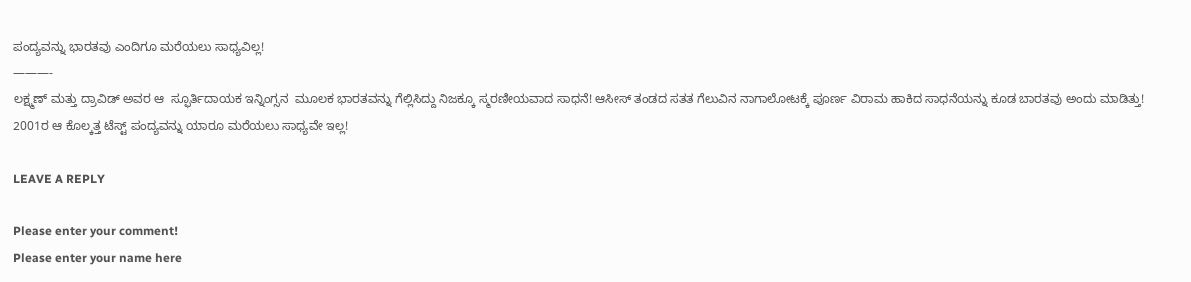ಪಂದ್ಯವನ್ನು ಭಾರತವು ಎಂದಿಗೂ ಮರೆಯಲು ಸಾಧ್ಯವಿಲ್ಲ!
———-
ಲಕ್ಷ್ಮಣ್ ಮತ್ತು ದ್ರಾವಿಡ್ ಅವರ ಆ  ಸ್ಫೂರ್ತಿದಾಯಕ ಇನ್ನಿಂಗ್ಸನ  ಮೂಲಕ ಭಾರತವನ್ನು ಗೆಲ್ಲಿಸಿದ್ದು ನಿಜಕ್ಕೂ ಸ್ಮರಣೀಯವಾದ ಸಾಧನೆ! ಆಸೀಸ್ ತಂಡದ ಸತತ ಗೆಲುವಿನ ನಾಗಾಲೋಟಕ್ಕೆ ಪೂರ್ಣ ವಿರಾಮ ಹಾಕಿದ ಸಾಧನೆಯನ್ನು ಕೂಡ ಬಾರತವು ಅಂದು ಮಾಡಿತ್ತು! 2001ರ ಆ ಕೊಲ್ಕತ್ತ ಟೆಸ್ಟ್ ಪಂದ್ಯವನ್ನು ಯಾರೂ ಮರೆಯಲು ಸಾಧ್ಯವೇ ಇಲ್ಲ!

LEAVE A REPLY

Please enter your comment!
Please enter your name here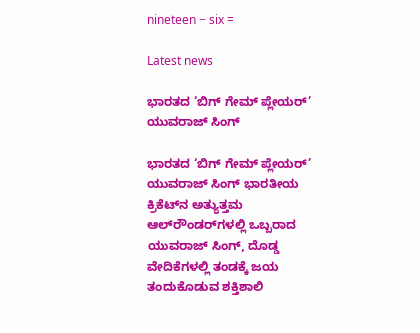nineteen − six =

Latest news

ಭಾರತದ ‘ಬಿಗ್ ಗೇಮ್ ಪ್ಲೇಯರ್’ ಯುವರಾಜ್ ಸಿಂಗ್

ಭಾರತದ ‘ಬಿಗ್ ಗೇಮ್ ಪ್ಲೇಯರ್’ ಯುವರಾಜ್ ಸಿಂಗ್ ಭಾರತೀಯ ಕ್ರಿಕೆಟ್‌ನ ಅತ್ಯುತ್ತಮ ಆಲ್‌ರೌಂಡರ್‌ಗಳಲ್ಲಿ ಒಬ್ಬರಾದ ಯುವರಾಜ್ ಸಿಂಗ್, ದೊಡ್ಡ ವೇದಿಕೆಗಳಲ್ಲಿ ತಂಡಕ್ಕೆ ಜಯ ತಂದುಕೊಡುವ ಶಕ್ತಿಶಾಲಿ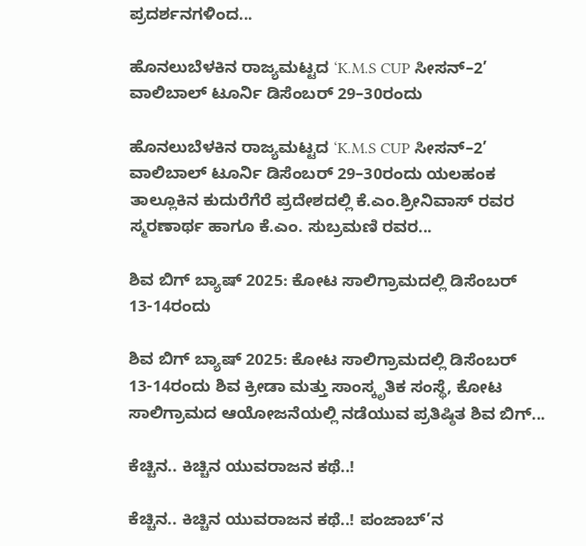ಪ್ರದರ್ಶನಗಳಿಂದ...

ಹೊನಲುಬೆಳಕಿನ ರಾಜ್ಯಮಟ್ಟದ ‘K.M.S CUP ಸೀಸನ್–2’ ವಾಲಿಬಾಲ್ ಟೂರ್ನಿ ಡಿಸೆಂಬರ್ 29–30ರಂದು

ಹೊನಲುಬೆಳಕಿನ ರಾಜ್ಯಮಟ್ಟದ ‘K.M.S CUP ಸೀಸನ್–2’ ವಾಲಿಬಾಲ್ ಟೂರ್ನಿ ಡಿಸೆಂಬರ್ 29–30ರಂದು ಯಲಹಂಕ ತಾಲ್ಲೂಕಿನ ಕುದುರೆಗೆರೆ ಪ್ರದೇಶದಲ್ಲಿ ಕೆ.ಎಂ.ಶ್ರೀನಿವಾಸ್ ರವರ ಸ್ಮರಣಾರ್ಥ ಹಾಗೂ ಕೆ.ಎಂ. ಸುಬ್ರಮಣಿ ರವರ...

ಶಿವ ಬಿಗ್ ಬ್ಯಾಷ್ 2025: ಕೋಟ ಸಾಲಿಗ್ರಾಮದಲ್ಲಿ ಡಿಸೆಂಬರ್ 13-14ರಂದು

ಶಿವ ಬಿಗ್ ಬ್ಯಾಷ್ 2025: ಕೋಟ ಸಾಲಿಗ್ರಾಮದಲ್ಲಿ ಡಿಸೆಂಬರ್ 13-14ರಂದು ಶಿವ ಕ್ರೀಡಾ ಮತ್ತು ಸಾಂಸ್ಕೃತಿಕ ಸಂಸ್ಥೆ, ಕೋಟ ಸಾಲಿಗ್ರಾಮದ ಆಯೋಜನೆಯಲ್ಲಿ ನಡೆಯುವ ಪ್ರತಿಷ್ಠಿತ ಶಿವ ಬಿಗ್...

ಕೆಚ್ಚಿನ.. ಕಿಚ್ಚಿನ ಯುವರಾಜನ ಕಥೆ..!

ಕೆಚ್ಚಿನ.. ಕಿಚ್ಚಿನ ಯುವರಾಜನ ಕಥೆ..! ಪಂಜಾಬ್’ನ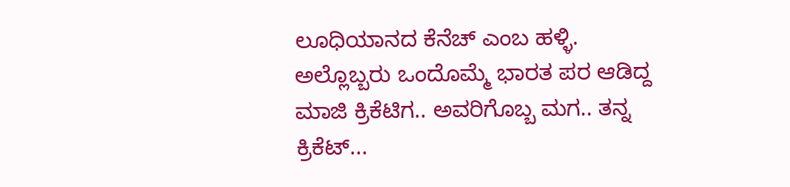ಲೂಧಿಯಾನದ ಕೆನೆಚ್ ಎಂಬ ಹಳ್ಳಿ. ಅಲ್ಲೊಬ್ಬರು ಒಂದೊಮ್ಮೆ ಭಾರತ ಪರ ಆಡಿದ್ದ ಮಾಜಿ ಕ್ರಿಕೆಟಿಗ.. ಅವರಿಗೊಬ್ಬ ಮಗ.. ತನ್ನ ಕ್ರಿಕೆಟ್...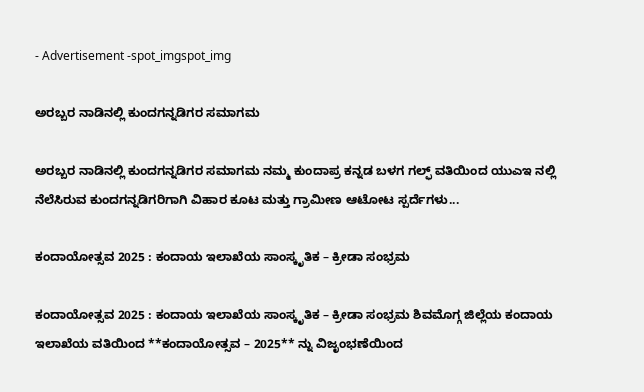- Advertisement -spot_imgspot_img

ಅರಬ್ಬರ ನಾಡಿನಲ್ಲಿ ಕುಂದಗನ್ನಡಿಗರ ಸಮಾಗಮ

ಅರಬ್ಬರ ನಾಡಿನಲ್ಲಿ ಕುಂದಗನ್ನಡಿಗರ ಸಮಾಗಮ ನಮ್ಮ ಕುಂದಾಪ್ರ ಕನ್ನಡ ಬಳಗ ಗಲ್ಫ್ ವತಿಯಿಂದ ಯುಎಇ ನಲ್ಲಿ ನೆಲೆಸಿರುವ ಕುಂದಗನ್ನಡಿಗರಿಗಾಗಿ ವಿಹಾರ ಕೂಟ ಮತ್ತು ಗ್ರಾಮೀಣ ಆಟೋಟ ಸ್ಪರ್ದೆಗಳು...

ಕಂದಾಯೋತ್ಸವ 2025 : ಕಂದಾಯ ಇಲಾಖೆಯ ಸಾಂಸ್ಕೃತಿಕ – ಕ್ರೀಡಾ ಸಂಭ್ರಮ

ಕಂದಾಯೋತ್ಸವ 2025 : ಕಂದಾಯ ಇಲಾಖೆಯ ಸಾಂಸ್ಕೃತಿಕ – ಕ್ರೀಡಾ ಸಂಭ್ರಮ ಶಿವಮೊಗ್ಗ ಜಿಲ್ಲೆಯ ಕಂದಾಯ ಇಲಾಖೆಯ ವತಿಯಿಂದ **ಕಂದಾಯೋತ್ಸವ – 2025** ನ್ನು ವಿಜೃಂಭಣೆಯಿಂದ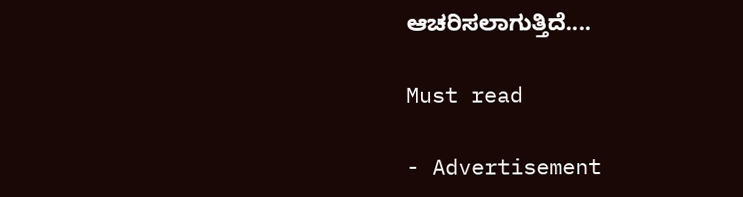ಆಚರಿಸಲಾಗುತ್ತಿದೆ....

Must read

- Advertisement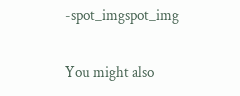-spot_imgspot_img

You might also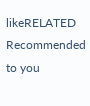likeRELATED
Recommended to you